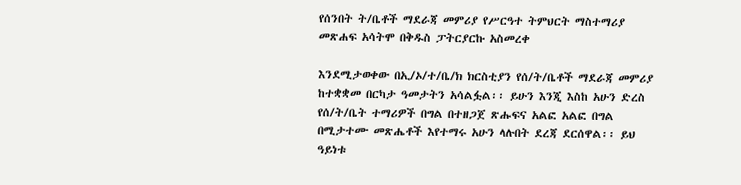የሰንበት ት/ቤቶች ማደራጃ መምሪያ የሥርዓተ ትምህርት ማስተማሪያ መጽሐፍ አሳትሞ በቅዱስ ፓትርያርኩ አስመረቀ

እንደሚታወቀው በኢ/ኦ/ተ/ቤ/ክ ክርስቲያን የሰ/ት/ቤቶች ማደራጃ መምሪያ ከተቋቋመ በርካታ ዓመታትን አሳልፏል፡፡ ይሁን እንጂ እስከ አሁን ድረስ የሰ/ት/ቤት ተማሪዎች በግል በተዘጋጀ ጽሑፍና አልፎ አልፎ በግል በሚታተሙ መጽሔቶች እየተማሩ አሁን ላሉበት ደረጃ ደርሰዋል፡፡ ይህ ዓይነቱ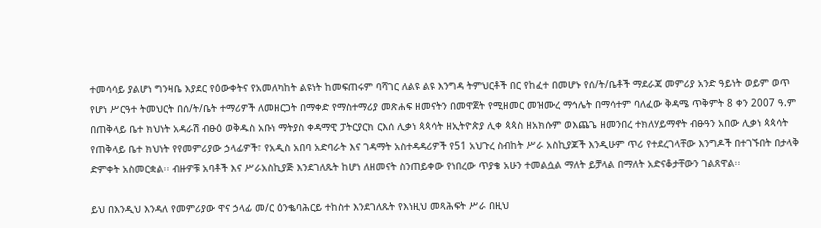ተመሳሳይ ያልሆነ ግንዛቤ እያደር የዕውቀትና የአመለካከት ልዩነት ከመፍጠሩም ባሻገር ለልዩ ልዩ እንግዳ ትምህርቶች በር የከፈተ በመሆኑ የሰ/ት/ቤቶች ማደራጃ መምሪያ አንድ ዓይነት ወይም ወጥ የሆነ ሥርዓተ ትመህርት በሰ/ት/ቤት ተማሪዎች ለመዘርጋት በማቀድ የማስተማሪያ መጽሐፍ ዘመናትን በመዋጀት የሚዘመር መዝሙረ ማኅሌት በማሳተም ባለፈው ቅዳሜ ጥቅምት 8 ቀን 2007 ዓ.ም በጠቅላይ ቤተ ክህነት አዳራሽ ብፁዕ ወቅዱስ አቡነ ማትያስ ቀዳማዊ ፓትርያርክ ርእሰ ሊቃነ ጳጳሳት ዘኢትዮጵያ ሊቀ ጳጳስ ዘአክሱም ወእጨጌ ዘመንበረ ተክለሃይማኖት ብፁዓን አበው ሊቃነ ጳጳሳት የጠቅላይ ቤተ ክህነት የየመምሪያው ኃላፊዎች፣ የአዲስ አበባ አድባራት እና ገዳማት አስተዳዳሪዎች የ51 አህጉረ ስብከት ሥራ አስኪያጆች እንዲሁም ጥሪ የተደረገላቸው እንግዶች በተገኙበት በታላቅ ድምቀት አስመርቋል፡፡ ብዙዎቹ አባቶች እና ሥራአስኪያጅ እንደገለጹት ከሆነ ለዘመናት ስንጠይቀው የነበረው ጥያቄ አሁን ተመልሷል ማለት ይቻላል በማለት አድናቆታቸውን ገልጸዋል፡፡

ይህ በእንዲህ እንዳለ የመምሪያው ዋና ኃላፊ መ/ር ዕንቈባሕርይ ተከስተ እንደገለጹት የእነዚህ መጻሕፍት ሥራ በዚህ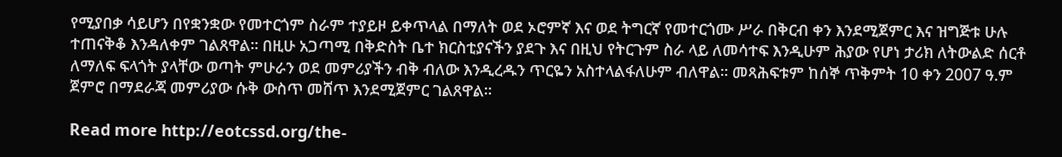የሚያበቃ ሳይሆን በየቋንቋው የመተርጎም ስራም ተያይዞ ይቀጥላል በማለት ወደ ኦሮምኛ እና ወደ ትግርኛ የመተርጎሙ ሥራ በቅርብ ቀን እንደሚጀምር እና ዝግጅቱ ሁሉ ተጠናቅቆ እንዳለቀም ገልጸዋል፡፡ በዚሁ አጋጣሚ በቅድስት ቤተ ክርስቲያናችን ያደጉ እና በዚህ የትርጉም ስራ ላይ ለመሳተፍ እንዲሁም ሕያው የሆነ ታሪክ ለትውልድ ሰርቶ ለማለፍ ፍላጎት ያላቸው ወጣት ምሁራን ወደ መምሪያችን ብቅ ብለው እንዲረዱን ጥርዬን አስተላልፋለሁም ብለዋል፡፡ መጻሕፍቱም ከሰኞ ጥቅምት 10 ቀን 2007 ዓ.ም ጀምሮ በማደራጃ መምሪያው ሱቅ ውስጥ መሸጥ እንደሚጀምር ገልጸዋል፡፡

Read more http://eotcssd.org/the-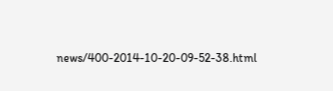news/400-2014-10-20-09-52-38.html